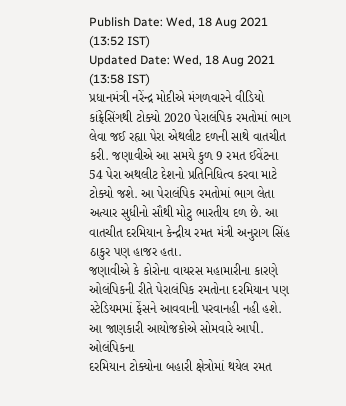Publish Date: Wed, 18 Aug 2021 (13:52 IST)
Updated Date: Wed, 18 Aug 2021 (13:58 IST)
પ્રધાનમંત્રી નરેંન્દ્ર મોદીએ મંગળવારને વીડિયો કાંફ્રેસિંગથી ટોક્યો 2020 પેરાલંપિક રમતોમાં ભાગ લેવા જઈ રહ્યા પેરા એથલીટ દળની સાથે વાતચીત કરી. જણાવીએ આ સમયે કુળ 9 રમત ઈવેંટના 54 પેરા અથલીટ દેશનો પ્રતિનિધિત્વ કરવા માટે ટોક્યો જશે. આ પેરાલંપિક રમતોમાં ભાગ લેતા અત્યાર સુધીનો સૌથી મોટુ ભારતીય દળ છે. આ વાતચીત દરમિયાન કેન્દ્રીય રમત મંત્રી અનુરાગ સિંહ ઠાકુર પણ હાજર હતા.
જણાવીએ કે કોરોના વાયરસ મહામારીના કારણે ઓલંપિકની રીતે પેરાલંપિક રમતોના દરમિયાન પણ સ્ટેડિયમમાં ફેંસને આવવાની પરવાનહી નહી હશે. આ જાણકારી આયોજકોએ સોમવારે આપી. ઓલંપિકના
દરમિયાન ટોક્યોના બહારી ક્ષેત્રોમાં થયેલ રમત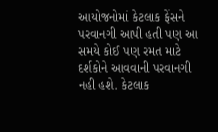આયોજનોમાં કેટલાક ફેંસને પરવાનગી આપી હતી પણ આ સમયે કોઈ પણ રમત માટે દર્શકોને આવવાની પરવાનગી નહી હશે. કેટલાક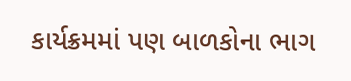કાર્યક્રમમાં પણ બાળકોના ભાગ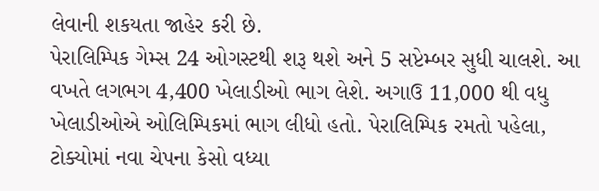લેવાની શકયતા જાહેર કરી છે.
પેરાલિમ્પિક ગેમ્સ 24 ઓગસ્ટથી શરૂ થશે અને 5 સપ્ટેમ્બર સુધી ચાલશે. આ વખતે લગભગ 4,400 ખેલાડીઓ ભાગ લેશે. અગાઉ 11,000 થી વધુ ખેલાડીઓએ ઓલિમ્પિકમાં ભાગ લીધો હતો. પેરાલિમ્પિક રમતો પહેલા, ટોક્યોમાં નવા ચેપના કેસો વધ્યા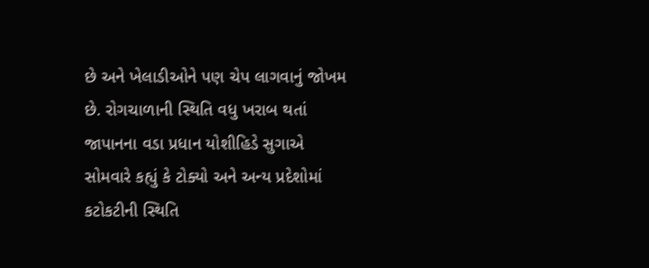છે અને ખેલાડીઓને પણ ચેપ લાગવાનું જોખમ છે. રોગચાળાની સ્થિતિ વધુ ખરાબ થતાં જાપાનના વડા પ્રધાન યોશીહિડે સુગાએ સોમવારે કહ્યું કે ટોક્યો અને અન્ય પ્રદેશોમાં કટોકટીની સ્થિતિ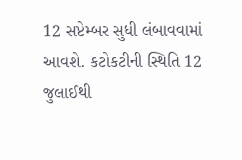12 સપ્ટેમ્બર સુધી લંબાવવામાં આવશે. કટોકટીની સ્થિતિ 12 જુલાઈથી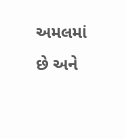અમલમાં છે અને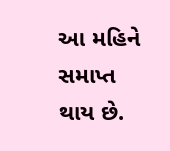આ મહિને સમાપ્ત થાય છે.